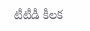టీటీడీ కీలక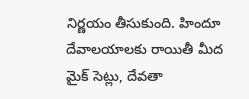నిర్ణయం తీసుకుంది. హిందూ దేవాలయాలకు రాయితీ మీద మైక్ సెట్లు, దేవతా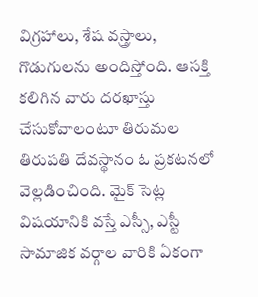విగ్రహాలు, శేష వస్త్రాలు, గొడుగులను అందిస్తోంది. ఆసక్తి కలిగిన వారు దరఖాస్తు చేసుకోవాలంటూ తిరుమల తిరుపతి దేవస్థానం ఓ ప్రకటనలో వెల్లడించింది. మైక్ సెట్ల విషయానికి వస్తే ఎస్సీ, ఎస్టీ సామాజిక వర్గాల వారికి ఏకంగా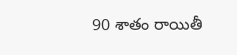90 శాతం రాయితీ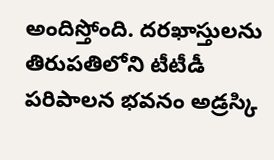అందిస్తోంది. దరఖాస్తులను తిరుపతిలోని టీటీడీ పరిపాలన భవనం అడ్రస్కి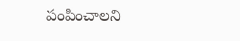పంపించాలని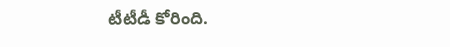టీటీడీ కోరింది.